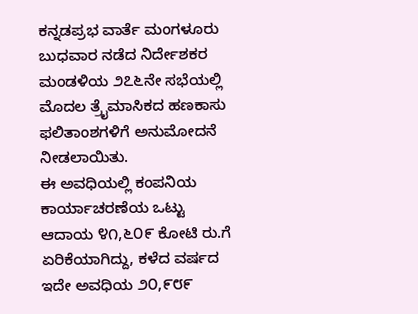ಕನ್ನಡಪ್ರಭ ವಾರ್ತೆ ಮಂಗಳೂರು
ಬುಧವಾರ ನಡೆದ ನಿರ್ದೇಶಕರ ಮಂಡಳಿಯ ೨೭೬ನೇ ಸಭೆಯಲ್ಲಿ ಮೊದಲ ತ್ರೈಮಾಸಿಕದ ಹಣಕಾಸು ಫಲಿತಾಂಶಗಳಿಗೆ ಅನುಮೋದನೆ ನೀಡಲಾಯಿತು.
ಈ ಅವಧಿಯಲ್ಲಿ ಕಂಪನಿಯ ಕಾರ್ಯಾಚರಣೆಯ ಒಟ್ಟು ಆದಾಯ ೪೧,೬೦೯ ಕೋಟಿ ರು.ಗೆ ಏರಿಕೆಯಾಗಿದ್ದು, ಕಳೆದ ವರ್ಷದ ಇದೇ ಅವಧಿಯ ೨೦,೯೮೯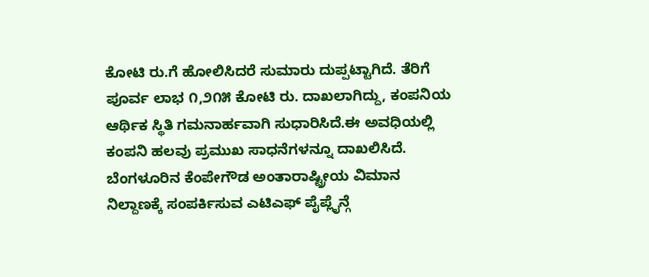ಕೋಟಿ ರು.ಗೆ ಹೋಲಿಸಿದರೆ ಸುಮಾರು ದುಪ್ಪಟ್ಟಾಗಿದೆ. ತೆರಿಗೆ ಪೂರ್ವ ಲಾಭ ೧,೨೧೫ ಕೋಟಿ ರು. ದಾಖಲಾಗಿದ್ದು, ಕಂಪನಿಯ ಆರ್ಥಿಕ ಸ್ಥಿತಿ ಗಮನಾರ್ಹವಾಗಿ ಸುಧಾರಿಸಿದೆ.ಈ ಅವಧಿಯಲ್ಲಿ ಕಂಪನಿ ಹಲವು ಪ್ರಮುಖ ಸಾಧನೆಗಳನ್ನೂ ದಾಖಲಿಸಿದೆ. ಬೆಂಗಳೂರಿನ ಕೆಂಪೇಗೌಡ ಅಂತಾರಾಷ್ಟ್ರೀಯ ವಿಮಾನ ನಿಲ್ದಾಣಕ್ಕೆ ಸಂಪರ್ಕಿಸುವ ಎಟಿಎಫ್ ಪೈಪ್ಲೈನ್ಗೆ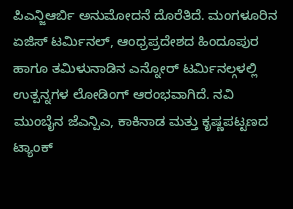ಪಿಎನ್ಜಿಆರ್ಬಿ ಅನುಮೋದನೆ ದೊರೆತಿದೆ. ಮಂಗಳೂರಿನ ಏಜಿಸ್ ಟರ್ಮಿನಲ್, ಆಂಧ್ರಪ್ರದೇಶದ ಹಿಂದೂಪುರ ಹಾಗೂ ತಮಿಳುನಾಡಿನ ಎನ್ನೋರ್ ಟರ್ಮಿನಲ್ಗಳಲ್ಲಿ ಉತ್ಪನ್ನಗಳ ಲೋಡಿಂಗ್ ಆರಂಭವಾಗಿದೆ. ನವಿ ಮುಂಬೈನ ಜೆಎನ್ಪಿಎ, ಕಾಕಿನಾಡ ಮತ್ತು ಕೃಷ್ಣಪಟ್ಟಣದ ಟ್ಯಾಂಕ್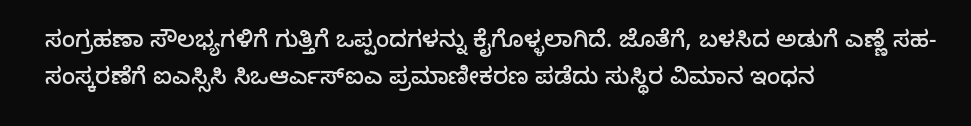ಸಂಗ್ರಹಣಾ ಸೌಲಭ್ಯಗಳಿಗೆ ಗುತ್ತಿಗೆ ಒಪ್ಪಂದಗಳನ್ನು ಕೈಗೊಳ್ಳಲಾಗಿದೆ. ಜೊತೆಗೆ, ಬಳಸಿದ ಅಡುಗೆ ಎಣ್ಣೆ ಸಹ-ಸಂಸ್ಕರಣೆಗೆ ಐಎಸ್ಸಿಸಿ ಸಿಒಆರ್ಎಸ್ಐಎ ಪ್ರಮಾಣೀಕರಣ ಪಡೆದು ಸುಸ್ಥಿರ ವಿಮಾನ ಇಂಧನ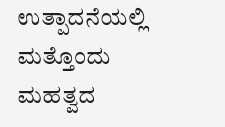ಉತ್ಪಾದನೆಯಲ್ಲಿ ಮತ್ತೊಂದು ಮಹತ್ವದ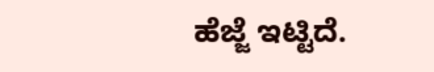ಹೆಜ್ಜೆ ಇಟ್ಟಿದೆ.